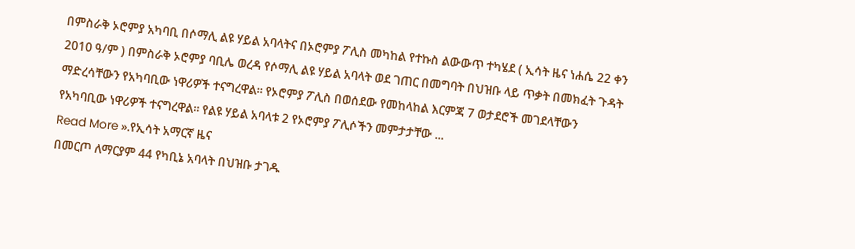በምስራቅ ኦሮምያ አካባቢ በሶማሊ ልዩ ሃይል አባላትና በኦሮምያ ፖሊስ መካከል የተኩስ ልውውጥ ተካሄደ ( ኢሳት ዜና ነሐሴ 22 ቀን 2010 ዓ/ም ) በምስራቅ ኦሮምያ ባቢሌ ወረዳ የሶማሊ ልዩ ሃይል አባላት ወደ ገጠር በመግባት በህዝቡ ላይ ጥቃት በመክፈት ጉዳት ማድረሳቸውን የአካባቢው ነዋሪዎች ተናግረዋል። የኦሮምያ ፖሊስ በወሰደው የመከላከል እርምጃ 7 ወታደሮች መገደላቸውን የአካባቢው ነዋሪዎች ተናግረዋል። የልዩ ሃይል አባላቱ 2 የኦሮምያ ፖሊሶችን መምታታቸው ...
Read More ».የኢሳት አማርኛ ዜና
በመርጦ ለማርያም 44 የካቢኔ አባላት በህዝቡ ታገዱ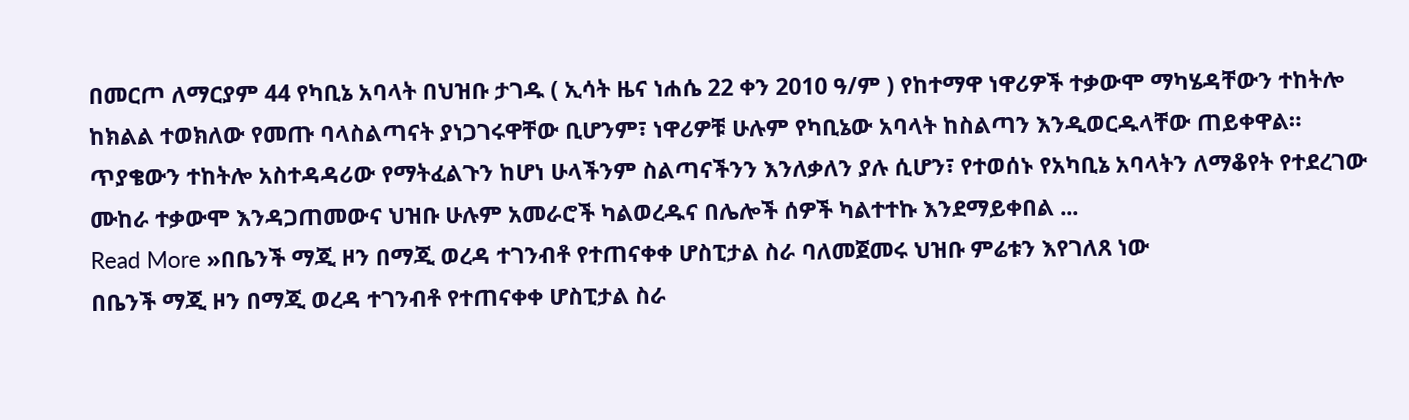በመርጦ ለማርያም 44 የካቢኔ አባላት በህዝቡ ታገዱ ( ኢሳት ዜና ነሐሴ 22 ቀን 2010 ዓ/ም ) የከተማዋ ነዋሪዎች ተቃውሞ ማካሄዳቸውን ተከትሎ ከክልል ተወክለው የመጡ ባላስልጣናት ያነጋገሩዋቸው ቢሆንም፣ ነዋሪዎቹ ሁሉም የካቢኔው አባላት ከስልጣን እንዲወርዱላቸው ጠይቀዋል። ጥያቄውን ተከትሎ አስተዳዳሪው የማትፈልጉን ከሆነ ሁላችንም ስልጣናችንን እንለቃለን ያሉ ሲሆን፣ የተወሰኑ የአካቢኔ አባላትን ለማቆየት የተደረገው ሙከራ ተቃውሞ እንዳጋጠመውና ህዝቡ ሁሉም አመራሮች ካልወረዱና በሌሎች ሰዎች ካልተተኩ እንደማይቀበል ...
Read More »በቤንች ማጂ ዞን በማጂ ወረዳ ተገንብቶ የተጠናቀቀ ሆስፒታል ስራ ባለመጀመሩ ህዝቡ ምሬቱን እየገለጸ ነው
በቤንች ማጂ ዞን በማጂ ወረዳ ተገንብቶ የተጠናቀቀ ሆስፒታል ስራ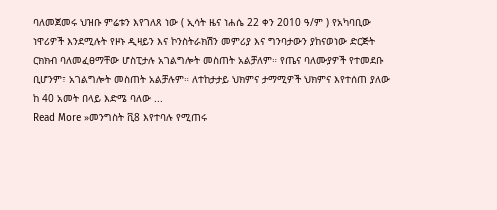ባለመጀመሩ ህዝቡ ምሬቱን እየገለጸ ነው ( ኢሳት ዜና ነሐሴ 22 ቀን 2010 ዓ/ም ) የአካባቢው ነዋሪዎች እንደሚሉት የዞኑ ዲዛይን እና ኮንስትራክሽን መምሪያ እና ግንባታውን ያከናወነው ድርጅት ርክክብ ባለመፈፀማቸው ሆስፒታሉ አገልግሎት መስጠት አልቻለም። የጤና ባለሙያዎች የተመደቡ ቢሆንም፣ አገልግሎት መስጠት አልቻሉም። ለተከታታይ ህክምና ታማሚዎች ህክምና እየተሰጠ ያለው ከ 40 አመት በላይ እድሜ ባለው ...
Read More »መንግስት ቪ8 እየተባሉ የሚጠሩ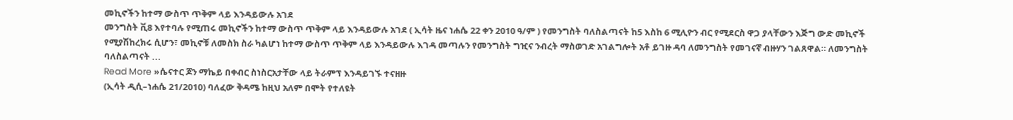መኪኖችን ከተማ ውስጥ ጥቅም ላይ እንዳይውሉ አገደ
መንግስት ቪ8 እየተባሉ የሚጠሩ መኪኖችን ከተማ ውስጥ ጥቅም ላይ እንዳይውሉ አገደ ( ኢሳት ዜና ነሐሴ 22 ቀን 2010 ዓ/ም ) የመንግስት ባለስልጣናት ከ5 እስከ 6 ሚሊዮን ብር የሚደርስ ዋጋ ያላቸውን እጅግ ውድ መኪኖች የሚያሽከረክሩ ሲሆን፣ መኪኖቹ ለመስክ ስራ ካልሆነ ከተማ ውስጥ ጥቅም ላይ እንዳይውሉ እገዳ መጣሉን የመንግስት ግዢና ንብረት ማስወገድ አገልግሎት አቶ ይገዙ ዳባ ለመንግስት የመገናኛ ብዙሃን ገልጸዋል። ለመንግስት ባለስልጣናት ...
Read More »ሴናተር ጆን ማኬይ በቀብር ስነስርአታቸው ላይ ትራምፕ እንዳይገኙ ተናዘዙ
(ኢሳት ዲሲ–ነሐሴ 21/2010) ባለፈው ቅዳሜ ከዚህ አለም በሞት የተለዩት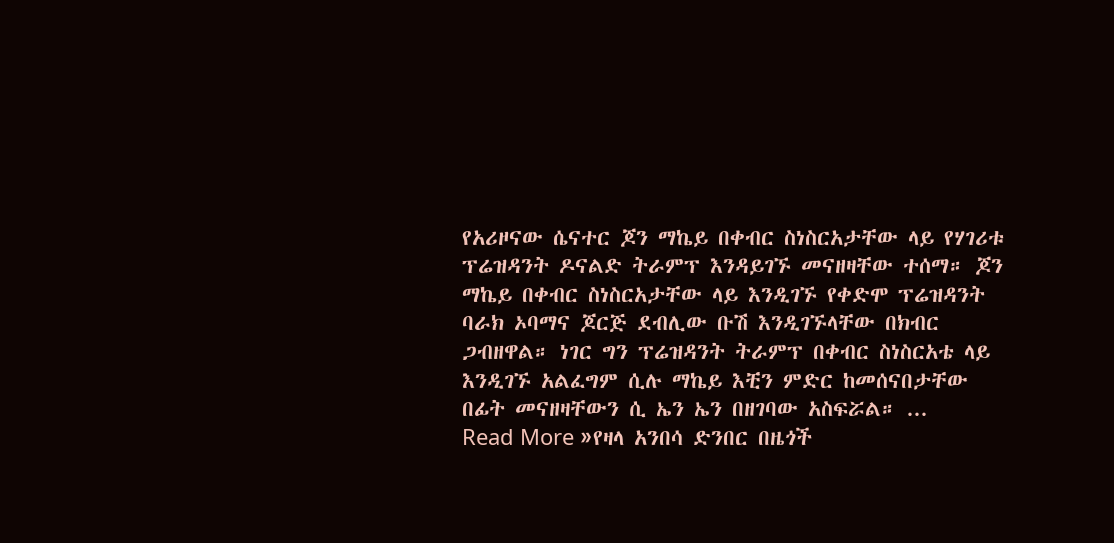የአሪዞናው ሴናተር ጆን ማኬይ በቀብር ስነስርአታቸው ላይ የሃገሪቱ ፕሬዝዳንት ዶናልድ ትራምፕ እንዳይገኙ መናዘዛቸው ተሰማ። ጆን ማኬይ በቀብር ስነስርአታቸው ላይ እንዲገኙ የቀድሞ ፕሬዝዳንት ባራክ ኦባማና ጆርጅ ደብሊው ቡሽ እንዲገኙላቸው በክብር ጋብዘዋል። ነገር ግን ፕሬዝዳንት ትራምፕ በቀብር ስነስርአቴ ላይ እንዲገኙ አልፈግም ሲሉ ማኬይ እቺን ምድር ከመሰናበታቸው በፊት መናዘዛቸውን ሲ ኤን ኤን በዘገባው አስፍሯል። ...
Read More »የዛላ አንበሳ ድንበር በዜጎች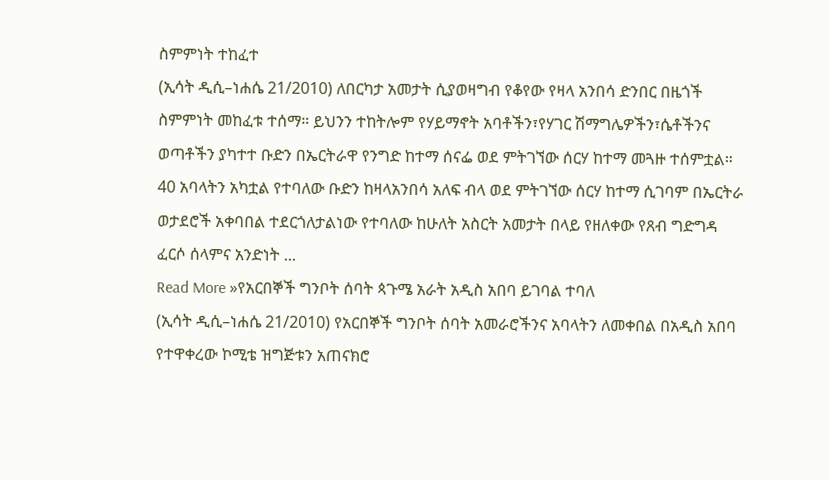ስምምነት ተከፈተ
(ኢሳት ዲሲ–ነሐሴ 21/2010) ለበርካታ አመታት ሲያወዛግብ የቆየው የዛላ አንበሳ ድንበር በዜጎች ስምምነት መከፈቱ ተሰማ። ይህንን ተከትሎም የሃይማኖት አባቶችን፣የሃገር ሽማግሌዎችን፣ሴቶችንና ወጣቶችን ያካተተ ቡድን በኤርትራዋ የንግድ ከተማ ሰናፌ ወደ ምትገኘው ሰርሃ ከተማ መጓዙ ተሰምቷል። 40 አባላትን አካቷል የተባለው ቡድን ከዛላአንበሳ አለፍ ብላ ወደ ምትገኘው ሰርሃ ከተማ ሲገባም በኤርትራ ወታደሮች አቀባበል ተደርጎለታልነው የተባለው ከሁለት አስርት አመታት በላይ የዘለቀው የጸብ ግድግዳ ፈርሶ ሰላምና አንድነት ...
Read More »የአርበኞች ግንቦት ሰባት ጳጉሜ አራት አዲስ አበባ ይገባል ተባለ
(ኢሳት ዲሲ–ነሐሴ 21/2010) የአርበኞች ግንቦት ሰባት አመራሮችንና አባላትን ለመቀበል በአዲስ አበባ የተዋቀረው ኮሚቴ ዝግጅቱን አጠናክሮ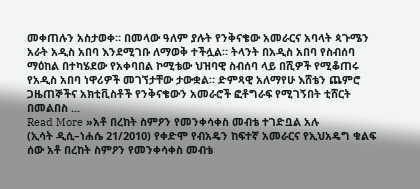መቀጠሉን አስታወቀ። በመላው ዓለም ያሉት የንቅናቄው አመራርና አባላት ጳጉሜን አራት አዲስ አበባ እንደሚገቡ ለማወቅ ተችሏል። ትላንት በአዲስ አበባ የስብሰባ ማዕከል በተካሄደው የአቀባበል ኮሚቴው ህዝባዊ ስብሰባ ላይ በሺዎች የሚቆጠሩ የአዲስ አበባ ነዋሪዎች መገኘታቸው ታውቋል። ድምጻዊ አለማየሁ እሸቴን ጨምሮ ጋዜጠኞችና አክቲቪስቶች የንቅናቄውን አመራሮች ፎቶግራፍ የሚገኝበት ቲሸርት በመልበስ ...
Read More »አቶ በረከት ስምዖን የመንቀሳቀስ መብቴ ተገድቧል አሉ
(ኢሳት ዲሲ–ነሐሴ 21/2010) የቀድሞ የብአዴን ከፍተኛ አመራርና የኢህአዴግ ቁልፍ ሰው አቶ በረከት ስምዖን የመንቀሳቀስ መብቴ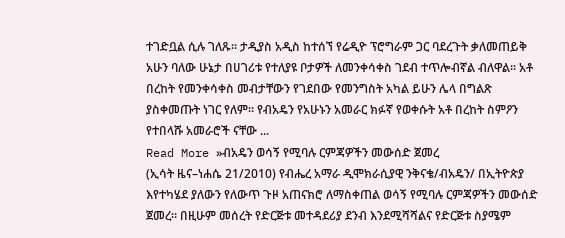ተገድቧል ሲሉ ገለጹ። ታዲያስ አዲስ ከተሰኘ የሬዲዮ ፕሮግራም ጋር ባደረጉት ቃለመጠይቅ አሁን ባለው ሁኔታ በሀገሪቱ የተለያዩ ቦታዎች ለመንቀሳቀስ ገደብ ተጥሎብኛል ብለዋል። አቶ በረከት የመንቀሳቀስ መብታቸውን የገደበው የመንግስት አካል ይሁን ሌላ በግልጽ ያስቀመጡት ነገር የለም። የብአዴን የአሁኑን አመራር ክፉኛ የወቀሱት አቶ በረከት ስምዖን የተበላሹ አመራሮች ናቸው ...
Read More »ብአዴን ወሳኝ የሚባሉ ርምጃዎችን መውሰድ ጀመረ
(ኢሳት ዜና–ነሐሴ 21/2010) የብሔረ አማራ ዲሞክራሲያዊ ንቅናቄ/ብአዴን/ በኢትዮጵያ እየተካሄደ ያለውን የለውጥ ጉዞ አጠናክሮ ለማስቀጠል ወሳኝ የሚባሉ ርምጃዎችን መውሰድ ጀመረ። በዚሁም መሰረት የድርጅቱ መተዳደሪያ ደንብ እንደሚሻሻልና የድርጅቱ ስያሜም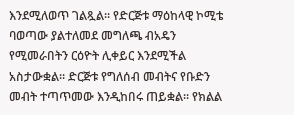እንደሚለወጥ ገልጿል። የድርጅቱ ማዕከላዊ ኮሚቴ ባወጣው ያልተለመደ መግለጫ ብአዴን የሚመራበትን ርዕዮት ሊቀይር እንደሚችል አስታውቋል። ድርጅቱ የግለሰብ መብትና የቡድን መብት ተጣጥመው እንዲከበሩ ጠይቋል። የክልል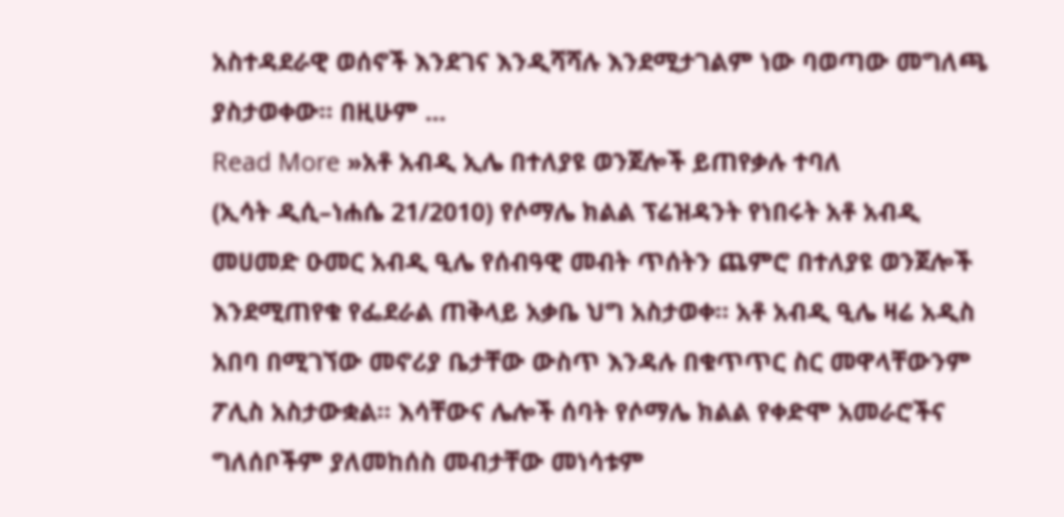አስተዳደራዊ ወሰኖች እንደገና እንዲሻሻሉ እንደሚታገልም ነው ባወጣው መግለጫ ያስታወቀው። በዚሁም ...
Read More »አቶ አብዲ ኢሌ በተለያዩ ወንጀሎች ይጠየቃሉ ተባለ
(ኢሳት ዲሲ–ነሐሴ 21/2010) የሶማሌ ክልል ፕሬዝዳንት የነበሩት አቶ አብዲ መሀመድ ዑመር አብዲ ዒሌ የሰብዓዊ መብት ጥሰትን ጨምሮ በተለያዩ ወንጀሎች እንደሚጠየቁ የፌደራል ጠቅላይ አቃቤ ህግ አስታወቀ። አቶ አብዲ ዒሌ ዛሬ አዲስ አበባ በሚገኘው መኖሪያ ቤታቸው ውስጥ እንዳሉ በቁጥጥር ስር መዋላቸውንም ፖሊስ አስታውቋል። እሳቸውና ሌሎች ሰባት የሶማሌ ክልል የቀድሞ አመራሮችና ግለሰቦችም ያለመከሰስ መብታቸው መነሳቱም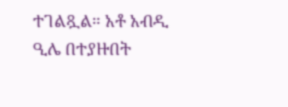ተገልጿል። አቶ አብዲ ዒሌ በተያዙበት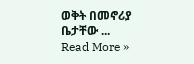ወቅት በመኖሪያ ቤታቸው ...
Read More »